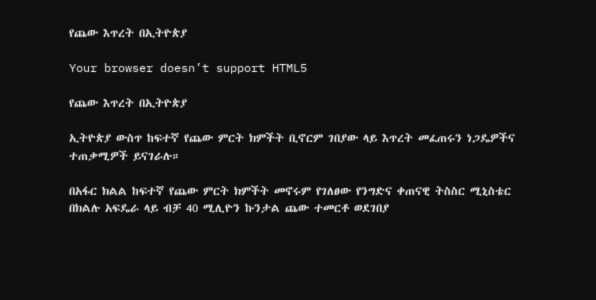የጨው እጥረት በኢትዮጵያ

Your browser doesn’t support HTML5

የጨው እጥረት በኢትዮጵያ

ኢትዮጵያ ውስጥ ከፍተኛ የጨው ምርት ክምችት ቢኖርም ገበያው ላይ እጥረት መፈጠሩን ነጋዴዎችና ተጠቃሚዎች ይናገራሉ።

በአፋር ክልል ከፍተኛ የጨው ምርት ክምችት መኖሩም የገለፀው የንግድና ቀጠናዊ ትስስር ሚኒስቴር በክልሉ አፍዴራ ላይ ብቻ 40 ሚሊዮን ኩንታል ጨው ተመርቶ ወደገበያ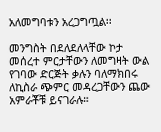አለመግባቱን አረጋግጧል፡፡

መንግስት በደለደለላቸው ኮታ መሰረተ ምርታቸውን ለመግዛት ውል የገባው ድርጅት ቃሉን ባለማክበሩ ለኪስራ ጭምር መዳረጋቸውን ጨው አምራቾቹ ይናገራሉ።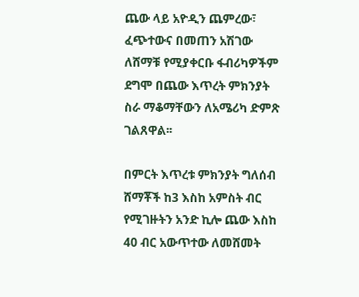ጨው ላይ አዮዲን ጨምረው፣ ፈጭተውና በመጠን አሽገው ለሸማቹ የሚያቀርቡ ፋብሪካዎችም ደግሞ በጨው እጥረት ምክንያት ስራ ማቆማቸውን ለአሜሪካ ድምጽ ገልጸዋል፡፡

በምርት እጥረቱ ምክንያት ግለሰብ ሸማቾች ከ3 እስከ አምስት ብር የሚገዙትን አንድ ኪሎ ጨው እስከ 40 ብር አውጥተው ለመሸመት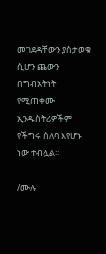መገደዳቸውን ያስታወቁ ሲሆን ጨውን በግብአትነት የሚጠቀሙ ኢንዱስትሪዎችም የችግሩ ሰለባ እየሆኑ ነው ተብሏል፡፡

/ሙሉ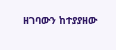ዘገባውን ከተያያዘው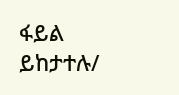ፋይል ይከታተሉ/